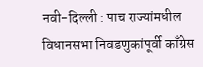नवी-दिल्ली : पाच राज्यांमधील विधानसभा निवडणुकांपूर्वी काँग्रेस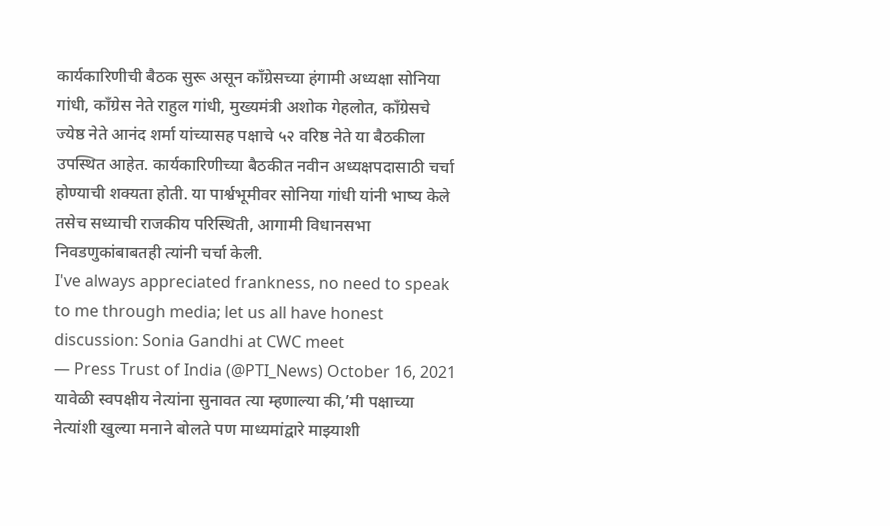कार्यकारिणीची बैठक सुरू असून काँग्रेसच्या हंगामी अध्यक्षा सोनिया गांधी, काँग्रेस नेते राहुल गांधी, मुख्यमंत्री अशोक गेहलोत, काँग्रेसचे ज्येष्ठ नेते आनंद शर्मा यांच्यासह पक्षाचे ५२ वरिष्ठ नेते या बैठकीला उपस्थित आहेत. कार्यकारिणीच्या बैठकीत नवीन अध्यक्षपदासाठी चर्चा होण्याची शक्यता होती. या पार्श्वभूमीवर सोनिया गांधी यांनी भाष्य केले तसेच सध्याची राजकीय परिस्थिती, आगामी विधानसभा निवडणुकांबाबतही त्यांनी चर्चा केली.
I've always appreciated frankness, no need to speak to me through media; let us all have honest discussion: Sonia Gandhi at CWC meet
— Press Trust of India (@PTI_News) October 16, 2021
यावेळी स्वपक्षीय नेत्यांना सुनावत त्या म्हणाल्या की,’मी पक्षाच्या नेत्यांशी खुल्या मनाने बोलते पण माध्यमांद्वारे माझ्याशी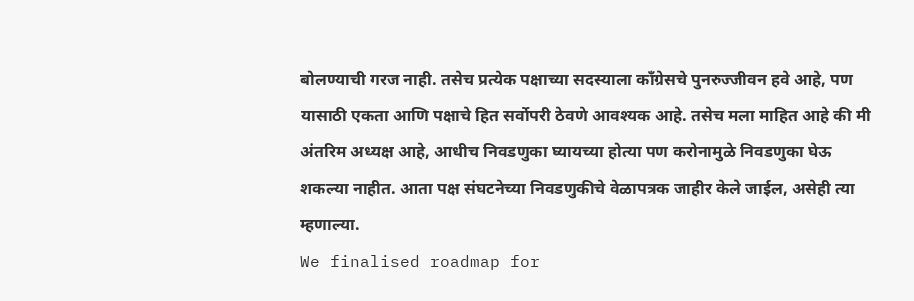बोलण्याची गरज नाही. तसेच प्रत्येक पक्षाच्या सदस्याला काँग्रेसचे पुनरुज्जीवन हवे आहे, पण यासाठी एकता आणि पक्षाचे हित सर्वोपरी ठेवणे आवश्यक आहे. तसेच मला माहित आहे की मी अंतरिम अध्यक्ष आहे, आधीच निवडणुका घ्यायच्या होत्या पण करोनामुळे निवडणुका घेऊ शकल्या नाहीत. आता पक्ष संघटनेच्या निवडणुकीचे वेळापत्रक जाहीर केले जाईल, असेही त्या म्हणाल्या.
We finalised roadmap for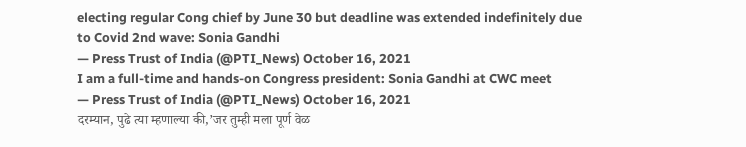electing regular Cong chief by June 30 but deadline was extended indefinitely due to Covid 2nd wave: Sonia Gandhi
— Press Trust of India (@PTI_News) October 16, 2021
I am a full-time and hands-on Congress president: Sonia Gandhi at CWC meet
— Press Trust of India (@PTI_News) October 16, 2021
दरम्यान, पुढे त्या म्हणाल्या की,’जर तुम्ही मला पूर्ण वेळ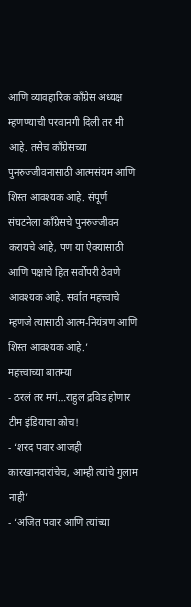आणि व्यावहारिक काँग्रेस अध्यक्ष म्हणण्याची परवानगी दिली तर मी आहे. तसेच काँग्रेसच्या पुनरुज्जीवनासाठी आत्मसंयम आणि शिस्त आवश्यक आहे. संपूर्ण संघटनेला काँग्रेसचे पुनरुज्जीवन करायचे आहे, पण या ऐक्यासाठी आणि पक्षाचे हित सर्वोपरी ठेवणे आवश्यक आहे. सर्वात महत्त्वाचे म्हणजे त्यासाठी आत्म-नियंत्रण आणि शिस्त आवश्यक आहे.’
महत्त्वाच्या बातम्या
- ठरलं तर मगं…राहुल द्रविड होणार टीम इंडियाचा कोच!
- ‘शरद पवार आजही कारखानदारांचेच, आम्ही त्यांचे गुलाम नाही’
- ‘अजित पवार आणि त्यांच्या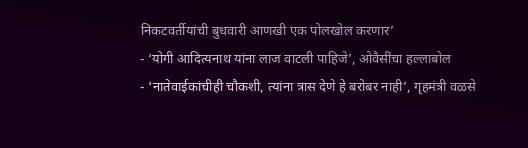निकटवर्तीयांची बुधवारी आणखी एक पोलखोल करणार’
- ‘योगी आदित्यनाथ यांना लाज वाटली पाहिजे’, ओवैसींचा हल्लाबोल
- ‘नातेवाईकांचीही चौकशी, त्यांना त्रास देणे हे बरोबर नाही’, गृहमंत्री वळसे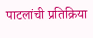पाटलांची प्रतिक्रिया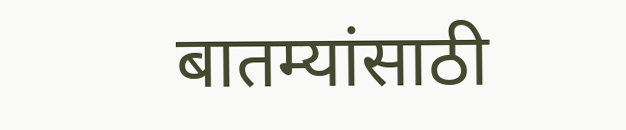बातम्यांसाठी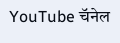YouTube चॅनेल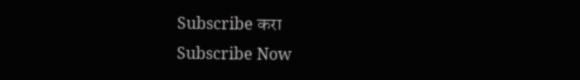Subscribe करा
Subscribe Now